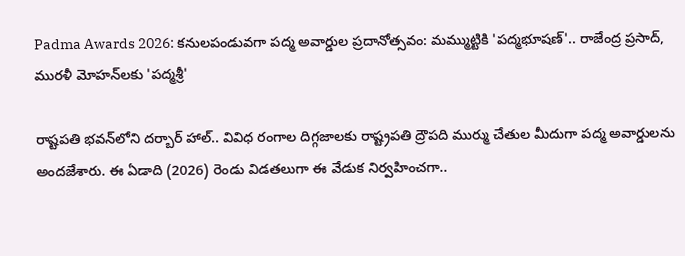Padma Awards 2026: కనులపండువగా పద్మ అవార్డుల ప్రదానోత్సవం: మమ్ముట్టికి 'పద్మభూషణ్'.. రాజేంద్ర ప్రసాద్, మురళీ మోహన్‌లకు 'పద్మశ్రీ'

రాష్టపతి భవన్‌లోని దర్బార్ హాల్‌.. వివిధ రంగాల దిగ్గజాలకు రాష్ట్రపతి ద్రౌపది ముర్ము చేతుల మీదుగా పద్మ అవార్డులను అందజేశారు. ఈ ఏడాది (2026) రెండు విడతలుగా ఈ వేడుక నిర్వహించగా..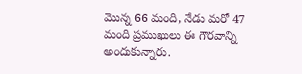మొన్న 66 మంది, నేడు మరో 47 మంది ప్రముఖులు ఈ గౌరవాన్ని అందుకున్నారు.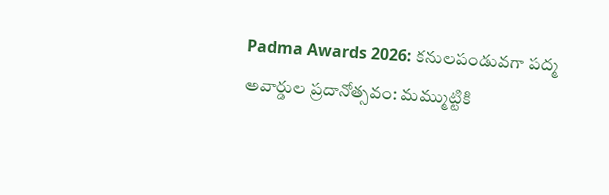Padma Awards 2026: కనులపండువగా పద్మ అవార్డుల ప్రదానోత్సవం: మమ్ముట్టికి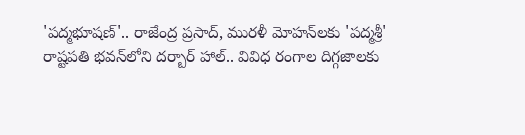'పద్మభూషణ్'.. రాజేంద్ర ప్రసాద్, మురళీ మోహన్‌లకు 'పద్మశ్రీ'
రాష్టపతి భవన్‌లోని దర్బార్ హాల్‌.. వివిధ రంగాల దిగ్గజాలకు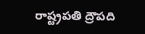రాష్ట్రపతి ద్రౌపది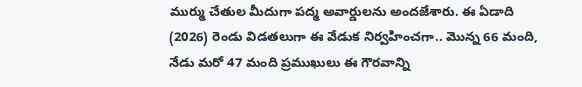ముర్ము చేతుల మీదుగా పద్మ అవార్డులను అందజేశారు. ఈ ఏడాది (2026) రెండు విడతలుగా ఈ వేడుక నిర్వహించగా.. మొన్న 66 మంది, నేడు మరో 47 మంది ప్రముఖులు ఈ గౌరవాన్ని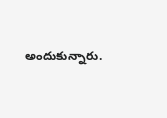అందుకున్నారు.